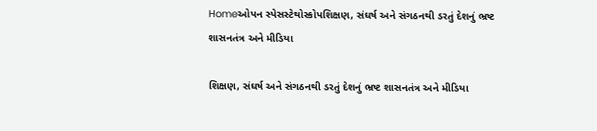Homeઓપન સ્પેસસ્ટેથોસ્કોપશિક્ષણ, સંઘર્ષ અને સંગઠનથી ડરતું દેશનું ભ્રષ્ટ શાસનતંત્ર અને મીડિયા

શિક્ષણ, સંઘર્ષ અને સંગઠનથી ડરતું દેશનું ભ્રષ્ટ શાસનતંત્ર અને મીડિયા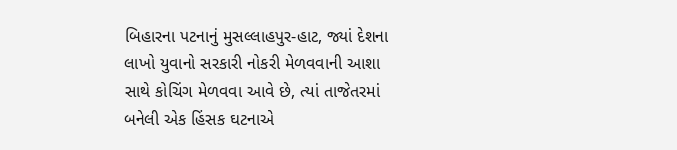બિહારના પટનાનું મુસલ્લાહપુર-હાટ, જ્યાં દેશના લાખો યુવાનો સરકારી નોકરી મેળવવાની આશા સાથે કોચિંગ મેળવવા આવે છે, ત્યાં તાજેતરમાં બનેલી એક હિંસક ઘટનાએ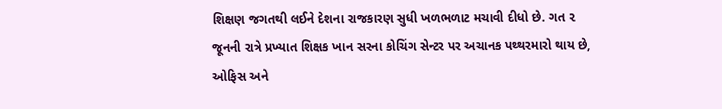શિક્ષણ જગતથી લઈને દેશના રાજકારણ સુધી ખળભળાટ મચાવી દીધો છે. ગત ૨ જૂનની રાત્રે પ્રખ્યાત શિક્ષક ખાન સરના કોચિંગ સેન્ટર પર અચાનક પથ્થરમારો થાય છે, ઓફિસ અને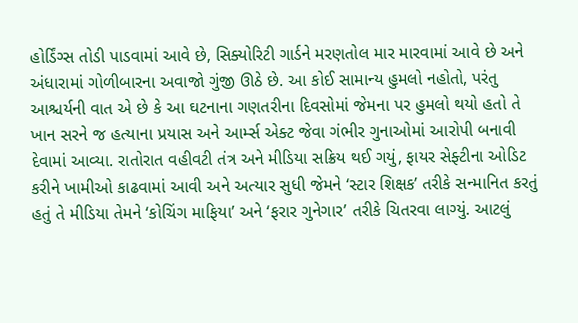હોર્ડિંગ્સ તોડી પાડવામાં આવે છે, સિક્યોરિટી ગાર્ડને મરણતોલ માર મારવામાં આવે છે અને અંધારામાં ગોળીબારના અવાજો ગુંજી ઊઠે છે. આ કોઈ સામાન્ય હુમલો નહોતો, પરંતુ આશ્ચર્યની વાત એ છે કે આ ઘટનાના ગણતરીના દિવસોમાં જેમના પર હુમલો થયો હતો તે ખાન સરને જ હત્યાના પ્રયાસ અને આર્મ્સ એક્ટ જેવા ગંભીર ગુનાઓમાં આરોપી બનાવી દેવામાં આવ્યા. રાતોરાત વહીવટી તંત્ર અને મીડિયા સક્રિય થઈ ગયું, ફાયર સેફ્ટીના ઓડિટ કરીને ખામીઓ કાઢવામાં આવી અને અત્યાર સુધી જેમને ‘સ્ટાર શિક્ષક’ તરીકે સન્માનિત કરતું હતું તે મીડિયા તેમને ‘કોચિંગ માફિયા’ અને ‘ફરાર ગુનેગાર’ તરીકે ચિતરવા લાગ્યું. આટલું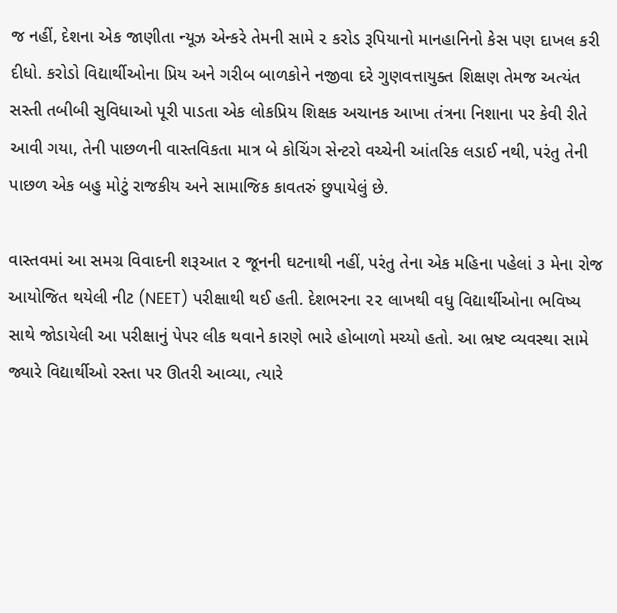જ નહીં, દેશના એક જાણીતા ન્યૂઝ એન્કરે તેમની સામે ૨ કરોડ રૂપિયાનો માનહાનિનો કેસ પણ દાખલ કરી દીધો. કરોડો વિદ્યાર્થીઓના પ્રિય અને ગરીબ બાળકોને નજીવા દરે ગુણવત્તાયુક્ત શિક્ષણ તેમજ અત્યંત સસ્તી તબીબી સુવિધાઓ પૂરી પાડતા એક લોકપ્રિય શિક્ષક અચાનક આખા તંત્રના નિશાના પર કેવી રીતે આવી ગયા, તેની પાછળની વાસ્તવિકતા માત્ર બે કોચિંગ સેન્ટરો વચ્ચેની આંતરિક લડાઈ નથી, પરંતુ તેની પાછળ એક બહુ મોટું રાજકીય અને સામાજિક કાવતરું છુપાયેલું છે.

વાસ્તવમાં આ સમગ્ર વિવાદની શરૂઆત ૨ જૂનની ઘટનાથી નહીં, પરંતુ તેના એક મહિના પહેલાં ૩ મેના રોજ આયોજિત થયેલી નીટ (NEET) પરીક્ષાથી થઈ હતી. દેશભરના ૨૨ લાખથી વધુ વિદ્યાર્થીઓના ભવિષ્ય સાથે જોડાયેલી આ પરીક્ષાનું પેપર લીક થવાને કારણે ભારે હોબાળો મચ્યો હતો. આ ભ્રષ્ટ વ્યવસ્થા સામે જ્યારે વિદ્યાર્થીઓ રસ્તા પર ઊતરી આવ્યા, ત્યારે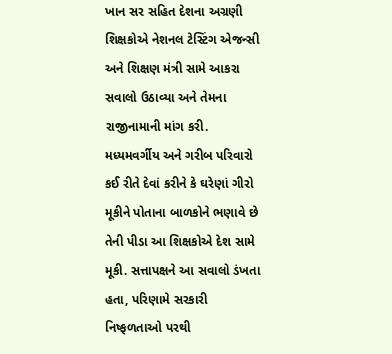ખાન સર સહિત દેશના અગ્રણી શિક્ષકોએ નેશનલ ટેસ્ટિંગ એજન્સી અને શિક્ષણ મંત્રી સામે આકરા સવાલો ઉઠાવ્યા અને તેમના રાજીનામાની માંગ કરી. મધ્યમવર્ગીય અને ગરીબ પરિવારો કઈ રીતે દેવાં કરીને કે ઘરેણાં ગીરો મૂકીને પોતાના બાળકોને ભણાવે છે તેની પીડા આ શિક્ષકોએ દેશ સામે મૂકી. સત્તાપક્ષને આ સવાલો ડંખતા હતા, પરિણામે સરકારી નિષ્ફળતાઓ પરથી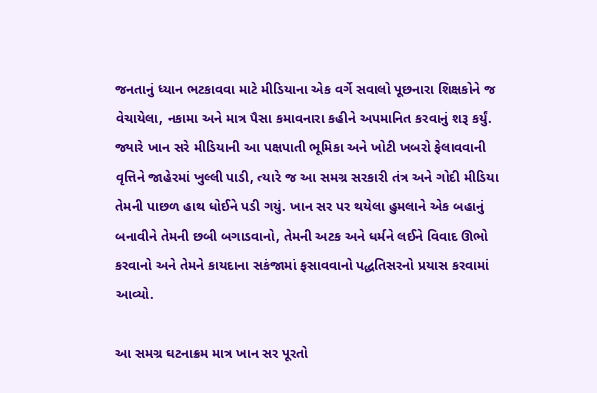જનતાનું ધ્યાન ભટકાવવા માટે મીડિયાના એક વર્ગે સવાલો પૂછનારા શિક્ષકોને જ વેચાયેલા, નકામા અને માત્ર પૈસા કમાવનારા કહીને અપમાનિત કરવાનું શરૂ કર્યું. જ્યારે ખાન સરે મીડિયાની આ પક્ષપાતી ભૂમિકા અને ખોટી ખબરો ફેલાવવાની વૃત્તિને જાહેરમાં ખુલ્લી પાડી, ત્યારે જ આ સમગ્ર સરકારી તંત્ર અને ગોદી મીડિયા તેમની પાછળ હાથ ધોઈને પડી ગયું. ખાન સર પર થયેલા હુમલાને એક બહાનું બનાવીને તેમની છબી બગાડવાનો, તેમની અટક અને ધર્મને લઈને વિવાદ ઊભો કરવાનો અને તેમને કાયદાના સકંજામાં ફસાવવાનો પદ્ધતિસરનો પ્રયાસ કરવામાં આવ્યો.

આ સમગ્ર ઘટનાક્રમ માત્ર ખાન સર પૂરતો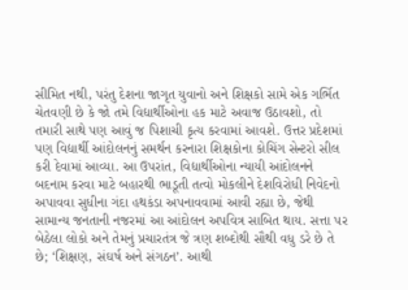સીમિત નથી, પરંતુ દેશના જાગૃત યુવાનો અને શિક્ષકો સામે એક ગર્ભિત ચેતવણી છે કે જો તમે વિદ્યાર્થીઓના હક માટે અવાજ ઉઠાવશો, તો તમારી સાથે પણ આવું જ પિશાચી કૃત્ય કરવામાં આવશે. ઉત્તર પ્રદેશમાં પણ વિદ્યાર્થી આંદોલનનું સમર્થન કરનારા શિક્ષકોના કોચિંગ સેન્ટરો સીલ કરી દેવામાં આવ્યા. આ ઉપરાંત, વિદ્યાર્થીઓના ન્યાયી આંદોલનને બદનામ કરવા માટે બહારથી ભાડૂતી તત્વો મોકલીને દેશવિરોધી નિવેદનો અપાવવા સુધીના ગંદા હથકંડા અપનાવવામાં આવી રહ્યા છે, જેથી સામાન્ય જનતાની નજરમાં આ આંદોલન અપવિત્ર સાબિત થાય. સત્તા પર બેઠેલા લોકો અને તેમનું પ્રચારતંત્ર જે ત્રણ શબ્દોથી સૌથી વધુ ડરે છે તે છે; ‘શિક્ષણ, સંઘર્ષ અને સંગઠન’. આથી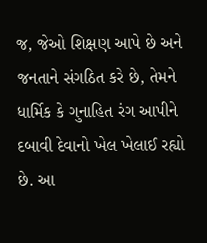જ, જેઓ શિક્ષણ આપે છે અને જનતાને સંગઠિત કરે છે, તેમને ધાર્મિક કે ગુનાહિત રંગ આપીને દબાવી દેવાનો ખેલ ખેલાઈ રહ્યો છે. આ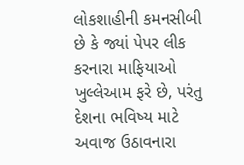લોકશાહીની કમનસીબી છે કે જ્યાં પેપર લીક કરનારા માફિયાઓ ખુલ્લેઆમ ફરે છે, પરંતુ દેશના ભવિષ્ય માટે અવાજ ઉઠાવનારા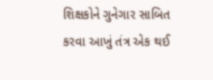શિક્ષકોને ગુનેગાર સાબિત કરવા આખું તંત્ર એક થઈ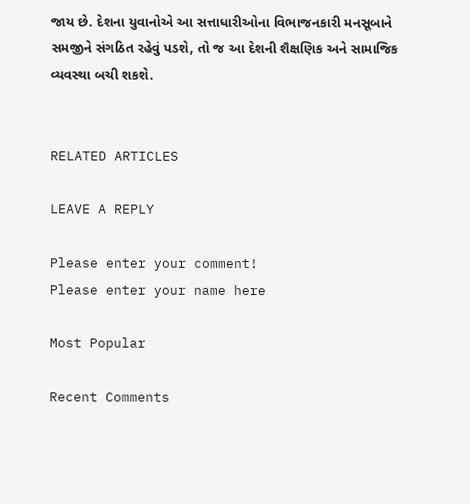જાય છે. દેશના યુવાનોએ આ સત્તાધારીઓના વિભાજનકારી મનસૂબાને સમજીને સંગઠિત રહેવું પડશે, તો જ આ દેશની શૈક્ષણિક અને સામાજિક વ્યવસ્થા બચી શકશે.


RELATED ARTICLES

LEAVE A REPLY

Please enter your comment!
Please enter your name here

Most Popular

Recent Comments